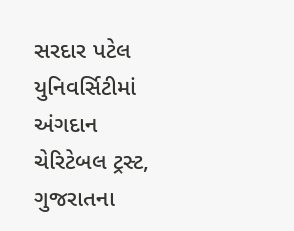સરદાર પટેલ યુનિવર્સિટીમાં અંગદાન ચેરિટેબલ ટ્રસ્ટ, ગુજરાતના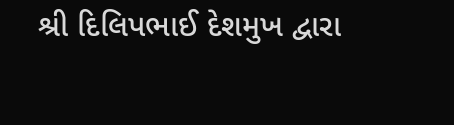શ્રી દિલિપભાઈ દેશમુખ દ્વારા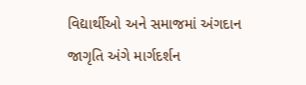વિદ્યાર્થીઓ અને સમાજમાં અંગદાન જાગૃતિ અંગે માર્ગદર્શન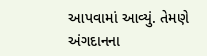આપવામાં આવ્યું. તેમણે અંગદાનના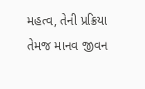મહત્વ, તેની પ્રક્રિયા તેમજ માનવ જીવન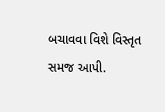બચાવવા વિશે વિસ્તૃત સમજ આપી.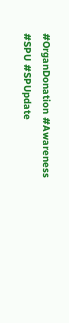#OrganDonation #Awareness #SPU #SPUpdate